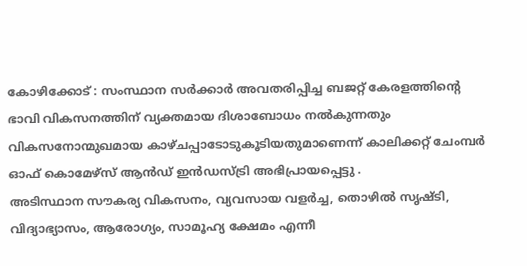കോഴിക്കോട് : സംസ്ഥാന സർക്കാർ അവതരിപ്പിച്ച ബജറ്റ് കേരളത്തിൻ്റെ
ഭാവി വികസനത്തിന് വ്യക്തമായ ദിശാബോധം നൽകുന്നതും വികസനോന്മുഖമായ കാഴ്ചപ്പാടോടുകൂടിയതുമാണെന്ന് കാലിക്കറ്റ് ചേംമ്പർ ഓഫ് കൊമേഴ്സ് ആൻഡ് ഇൻഡസ്ട്രി അഭിപ്രായപ്പെട്ടു .
അടിസ്ഥാന സൗകര്യ വികസനം, വ്യവസായ വളർച്ച, തൊഴിൽ സൃഷ്ടി, വിദ്യാഭ്യാസം, ആരോഗ്യം, സാമൂഹ്യ ക്ഷേമം എന്നീ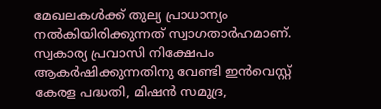മേഖലകൾക്ക് തുല്യ പ്രാധാന്യം നൽകിയിരിക്കുന്നത് സ്വാഗതാർഹമാണ്. സ്വകാര്യ പ്രവാസി നിക്ഷേപം ആകർഷിക്കുന്നതിനു വേണ്ടി ഇൻവെസ്റ്റ് കേരള പദ്ധതി, മിഷൻ സമുദ്ര,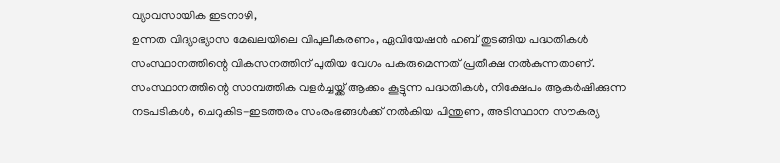വ്യാവസായിക ഇടനാഴി,
ഉന്നത വിദ്യാഭ്യാസ മേഖലയിലെ വിപുലീകരണം, ഏവിയേഷൻ ഹബ് തുടങ്ങിയ പദ്ധതികൾ സംസ്ഥാനത്തിന്റെ വികസനത്തിന് പുതിയ വേഗം പകരുമെന്നത് പ്രതീക്ഷ നൽകുന്നതാണ്.
സംസ്ഥാനത്തിന്റെ സാമ്പത്തിക വളർച്ചയ്ക്ക് ആക്കം കൂട്ടുന്ന പദ്ധതികൾ, നിക്ഷേപം ആകർഷിക്കുന്ന നടപടികൾ, ചെറുകിട-ഇടത്തരം സംരംഭങ്ങൾക്ക് നൽകിയ പിന്തുണ, അടിസ്ഥാന സൗകര്യ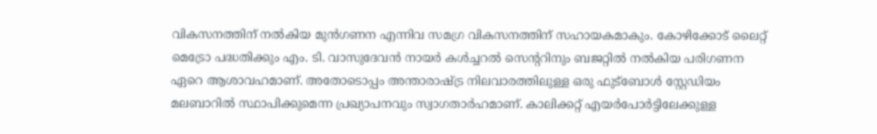വികസനത്തിന് നൽകിയ മുൻഗണന എന്നിവ സമഗ്ര വികസനത്തിന് സഹായകമാകും. കോഴിക്കോട് ലൈറ്റ് മെട്രോ പദ്ധതിക്കും എം. ടി. വാസുദേവൻ നായർ കൾച്ചറൽ സെന്ററിനും ബജറ്റിൽ നൽകിയ പരിഗണന ഏറെ ആശാവഹമാണ്. അതോടൊപ്പം അന്താരാഷ്ട്ര നിലവാരത്തിലുള്ള ഒരു ഫുട്ബോൾ സ്റ്റേഡിയം മലബാറിൽ സ്ഥാപിക്കുമെന്ന പ്രഖ്യാപനവും സ്വാഗതാർഹമാണ്. കാലിക്കറ്റ് എയർപോർട്ടിലേക്കുള്ള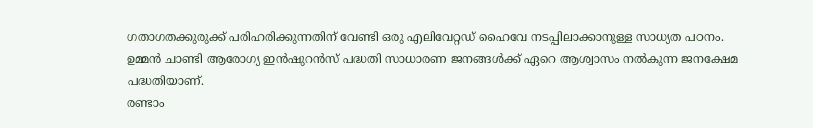ഗതാഗതക്കുരുക്ക് പരിഹരിക്കുന്നതിന് വേണ്ടി ഒരു എലിവേറ്റഡ് ഹൈവേ നടപ്പിലാക്കാനുള്ള സാധ്യത പഠനം.
ഉമ്മൻ ചാണ്ടി ആരോഗ്യ ഇൻഷുറൻസ് പദ്ധതി സാധാരണ ജനങ്ങൾക്ക് ഏറെ ആശ്വാസം നൽകുന്ന ജനക്ഷേമ പദ്ധതിയാണ്.
രണ്ടാം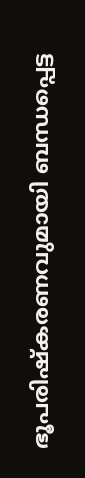ഭൂപരിഷ്കരണവുമായി ബന്ധപ്പെട്ട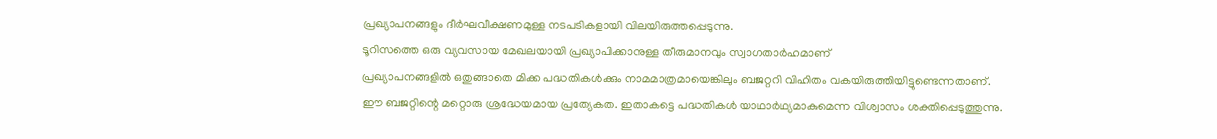പ്രഖ്യാപനങ്ങളും ദീർഘവീക്ഷണമുള്ള നടപടികളായി വിലയിരുത്തപ്പെടുന്നു.
ടൂറിസത്തെ ഒരു വ്യവസായ മേഖലയായി പ്രഖ്യാപിക്കാനുള്ള തീരുമാനവും സ്വാഗതാർഹമാണ്
പ്രഖ്യാപനങ്ങളിൽ ഒതുങ്ങാതെ മിക്ക പദ്ധതികൾക്കും നാമമാത്രമായെങ്കിലും ബജറ്ററി വിഹിതം വകയിരുത്തിയിട്ടുണ്ടെന്നതാണ്.
ഈ ബജറ്റിന്റെ മറ്റൊരു ശ്രദ്ധേയമായ പ്രത്യേകത. ഇതാകട്ടെ പദ്ധതികൾ യാഥാർഥ്യമാകുമെന്ന വിശ്വാസം ശക്തിപ്പെടുത്തുന്നു.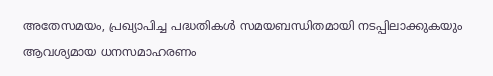അതേസമയം, പ്രഖ്യാപിച്ച പദ്ധതികൾ സമയബന്ധിതമായി നടപ്പിലാക്കുകയും ആവശ്യമായ ധനസമാഹരണം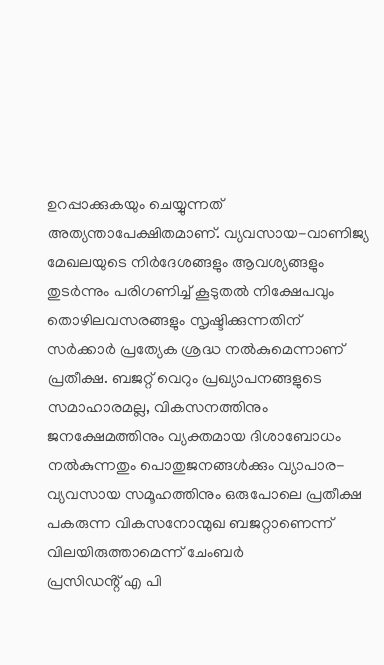ഉറപ്പാക്കുകയും ചെയ്യുന്നത് അത്യന്താപേക്ഷിതമാണ്. വ്യവസായ-വാണിജ്യ മേഖലയുടെ നിർദേശങ്ങളും ആവശ്യങ്ങളും തുടർന്നും പരിഗണിച്ച് കൂടുതൽ നിക്ഷേപവും തൊഴിലവസരങ്ങളും സൃഷ്ടിക്കുന്നതിന് സർക്കാർ പ്രത്യേക ശ്രദ്ധ നൽകുമെന്നാണ് പ്രതീക്ഷ. ബജറ്റ് വെറും പ്രഖ്യാപനങ്ങളുടെ സമാഹാരമല്ല, വികസനത്തിനും ജനക്ഷേമത്തിനും വ്യക്തമായ ദിശാബോധം നൽകുന്നതും പൊതുജനങ്ങൾക്കും വ്യാപാര-വ്യവസായ സമൂഹത്തിനും ഒരുപോലെ പ്രതീക്ഷ പകരുന്ന വികസനോന്മുഖ ബജറ്റാണെന്ന് വിലയിരുത്താമെന്ന് ചേംബർ
പ്രസിഡൻ്റ് എ പി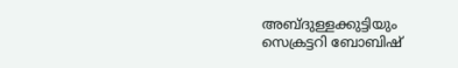അബ്ദുള്ളക്കുട്ടിയും സെക്രട്ടറി ബോബിഷ്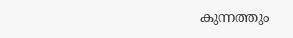കുന്നത്തും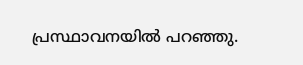പ്രസ്ഥാവനയിൽ പറഞ്ഞു.